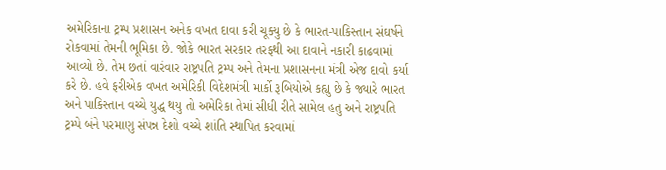અમેરિકાના ટ્રમ્પ પ્રશાસન અનેક વખત દાવા કરી ચૂક્યુ છે કે ભારત-પાકિસ્તાન સંઘર્ષને રોકવામાં તેમની ભૂમિકા છે. જોકે ભારત સરકાર તરફથી આ દાવાને નકારી કાઢવામાં આવ્યો છે. તેમ છતાં વારંવાર રાષ્ટ્રપતિ ટ્રમ્પ અને તેમના પ્રશાસનના મંત્રી એજ દાવો કર્યા કરે છે. હવે ફરીએક વખત અમેરિકી વિદેશમંત્રી માર્કો રૂબિયોએ કહ્યુ છે કે જ્યારે ભારત અને પાકિસ્તાન વચ્ચે યુદ્ધ થયુ તો અમેરિકા તેમાં સીધી રીતે સામેલ હતુ અને રાષ્ટ્રપતિ ટ્રમ્પે બંને પરમાણુ સંપન્ન દેશો વચ્ચે શાંતિ સ્થાપિત કરવામાં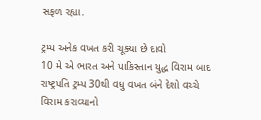સફળ રહ્યા.

ટ્રમ્પ અનેક વખત કરી ચૂક્યા છે દાવો
10 મે એ ભારત અને પાકિસ્તાન યુદ્ધ વિરામ બાદ રાષ્ટ્રપતિ ટ્રમ્પ 30થી વધુ વખત બંને દેશો વચ્ચે વિરામ કરાવ્યાનો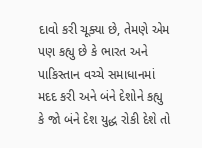દાવો કરી ચૂક્યા છે, તેમણે એમ પણ કહ્યુ છે કે ભારત અને પાકિસ્તાન વચ્ચે સમાધાનમાં મદદ કરી અને બંને દેશોને કહ્યુ કે જો બંને દેશ યુદ્ધ રોકી દેશે તો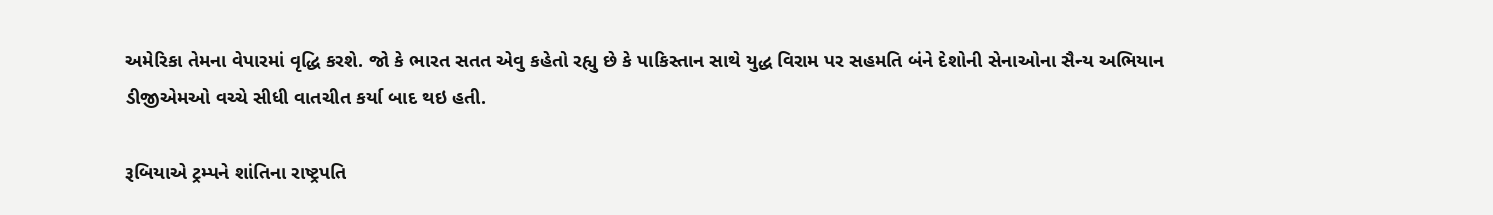અમેરિકા તેમના વેપારમાં વૃદ્ધિ કરશે. જો કે ભારત સતત એવુ કહેતો રહ્યુ છે કે પાકિસ્તાન સાથે યુદ્ધ વિરામ પર સહમતિ બંને દેશોની સેનાઓના સૈન્ય અભિયાન ડીજીએમઓ વચ્ચે સીધી વાતચીત કર્યા બાદ થઇ હતી.

રૂબિયાએ ટ્રમ્પને શાંતિના રાષ્ટ્રપતિ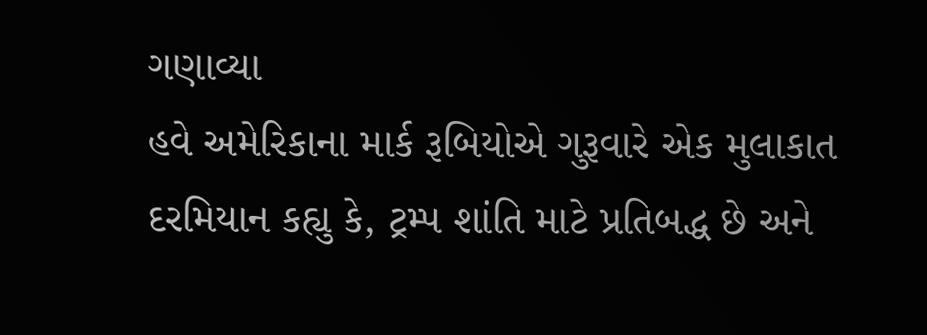ગણાવ્યા
હવે અમેરિકાના માર્ક રૂબિયોએ ગુરૂવારે એક મુલાકાત દરમિયાન કહ્યુ કે, ટ્રમ્પ શાંતિ માટે પ્રતિબદ્ધ છે અને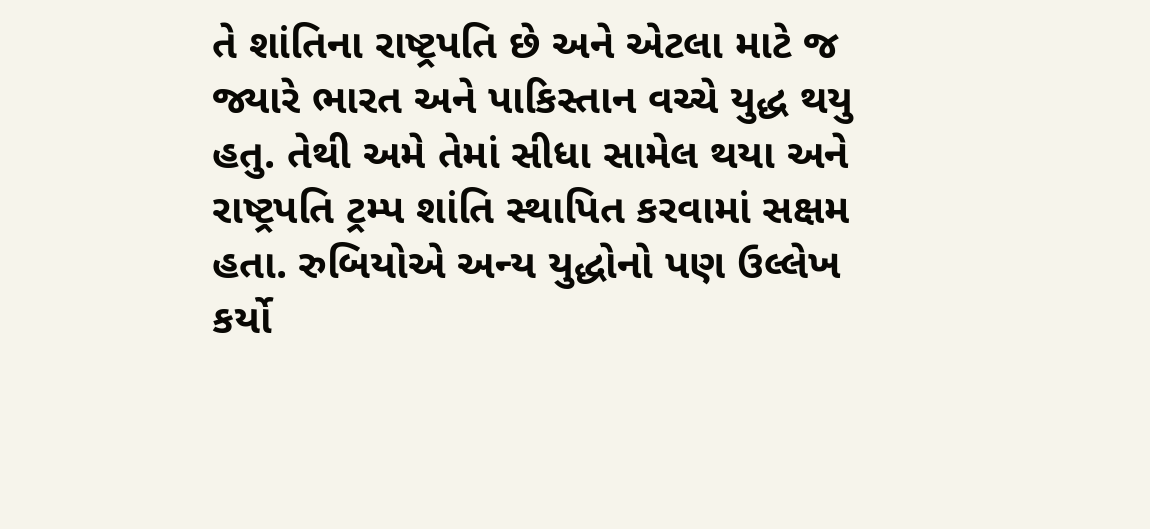તે શાંતિના રાષ્ટ્રપતિ છે અને એટલા માટે જ જ્યારે ભારત અને પાકિસ્તાન વચ્ચે યુદ્ધ થયુ હતુ. તેથી અમે તેમાં સીધા સામેલ થયા અને રાષ્ટ્રપતિ ટ્રમ્પ શાંતિ સ્થાપિત કરવામાં સક્ષમ હતા. રુબિયોએ અન્ય યુદ્ધોનો પણ ઉલ્લેખ કર્યો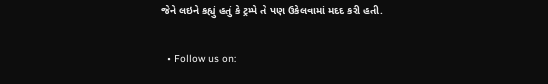જેને લઇને કહ્યું હતું કે ટ્રમ્પે તે પણ ઉકેલવામાં મદદ કરી હતી.

  • Follow us on: